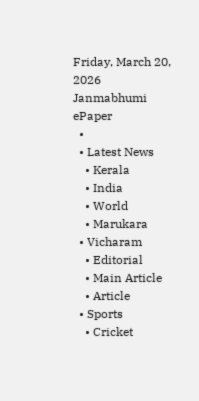Friday, March 20, 2026
Janmabhumi
ePaper
  •
  • Latest News
    • Kerala
    • India
    • World
    • Marukara
  • Vicharam
    • Editorial
    • Main Article
    • Article
  • Sports
    • Cricket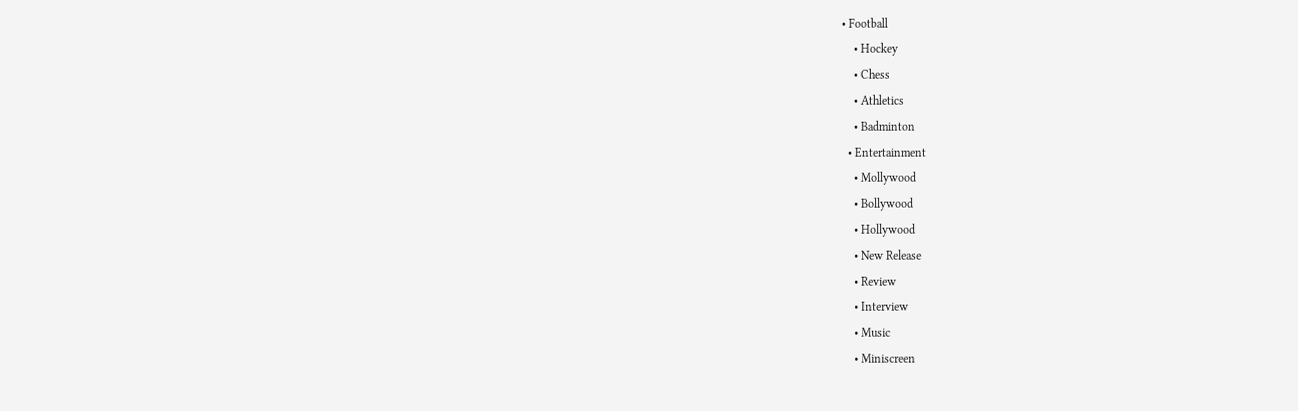• Football
    • Hockey
    • Chess
    • Athletics
    • Badminton
  • Entertainment
    • Mollywood
    • Bollywood
    • Hollywood
    • New Release
    • Review
    • Interview
    • Music
    • Miniscreen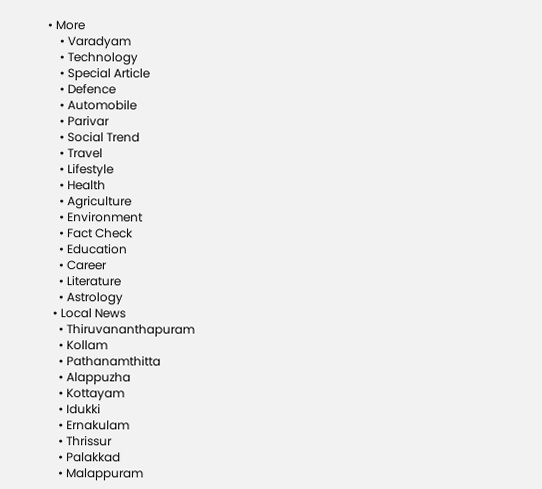• More
    • Varadyam
    • Technology
    • Special Article
    • Defence
    • Automobile
    • Parivar
    • Social Trend
    • Travel
    • Lifestyle
    • Health
    • Agriculture
    • Environment
    • Fact Check
    • Education
    • Career
    • Literature
    • Astrology
  • Local News
    • Thiruvananthapuram
    • Kollam
    • Pathanamthitta
    • Alappuzha
    • Kottayam
    • Idukki
    • Ernakulam
    • Thrissur
    • Palakkad
    • Malappuram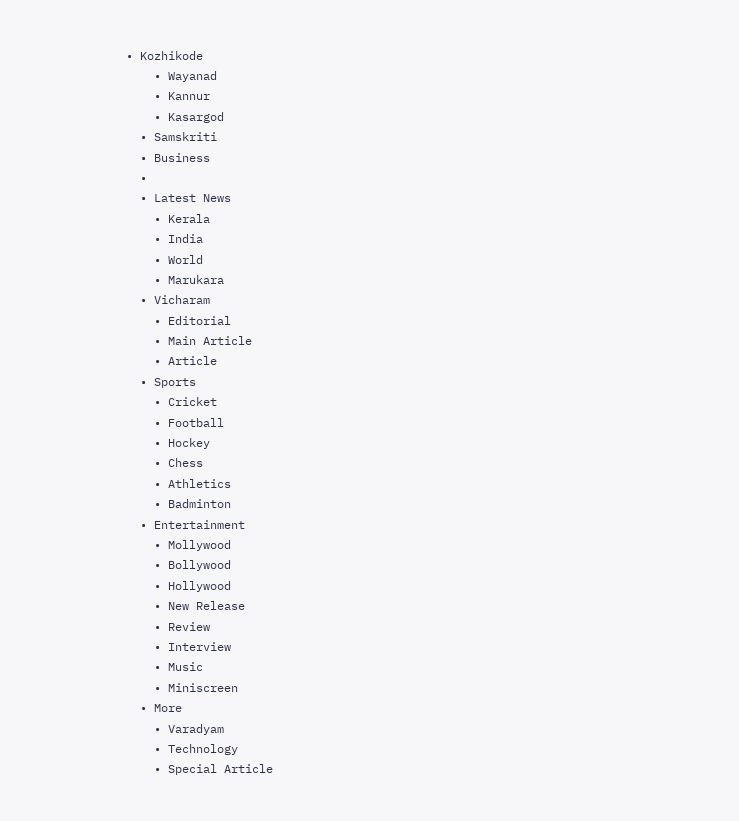• Kozhikode
    • Wayanad
    • Kannur
    • Kasargod
  • Samskriti
  • Business
  •
  • Latest News
    • Kerala
    • India
    • World
    • Marukara
  • Vicharam
    • Editorial
    • Main Article
    • Article
  • Sports
    • Cricket
    • Football
    • Hockey
    • Chess
    • Athletics
    • Badminton
  • Entertainment
    • Mollywood
    • Bollywood
    • Hollywood
    • New Release
    • Review
    • Interview
    • Music
    • Miniscreen
  • More
    • Varadyam
    • Technology
    • Special Article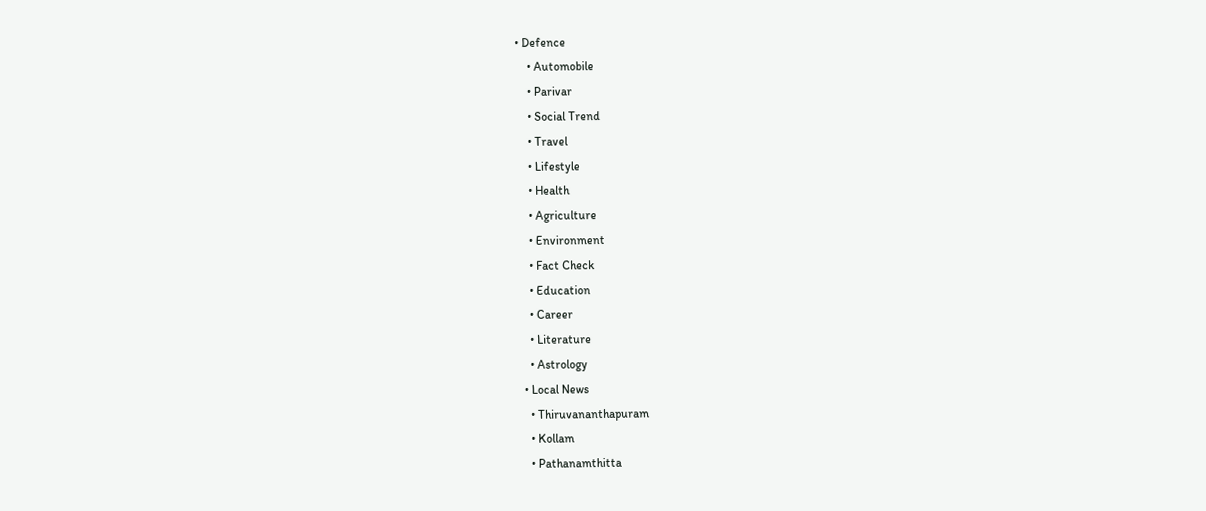• Defence
    • Automobile
    • Parivar
    • Social Trend
    • Travel
    • Lifestyle
    • Health
    • Agriculture
    • Environment
    • Fact Check
    • Education
    • Career
    • Literature
    • Astrology
  • Local News
    • Thiruvananthapuram
    • Kollam
    • Pathanamthitta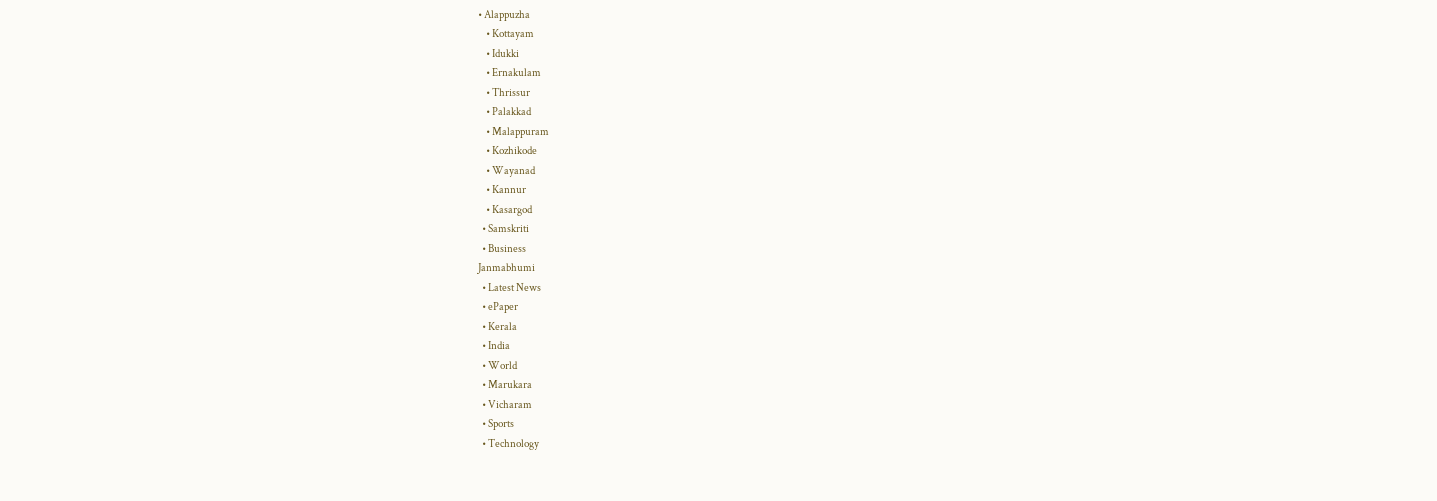• Alappuzha
    • Kottayam
    • Idukki
    • Ernakulam
    • Thrissur
    • Palakkad
    • Malappuram
    • Kozhikode
    • Wayanad
    • Kannur
    • Kasargod
  • Samskriti
  • Business
Janmabhumi
  • Latest News
  • ePaper
  • Kerala
  • India
  • World
  • Marukara
  • Vicharam
  • Sports
  • Technology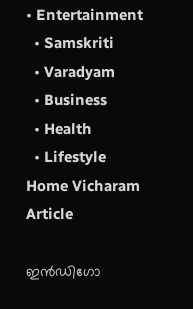• Entertainment
  • Samskriti
  • Varadyam
  • Business
  • Health
  • Lifestyle
Home Vicharam Article

ഇന്‍ഡിഗോ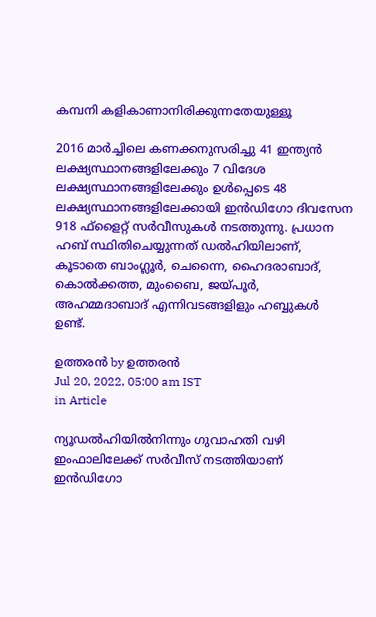കമ്പനി കളികാണാനിരിക്കുന്നതേയുള്ളൂ

2016 മാര്‍ച്ചിലെ കണക്കനുസരിച്ചു 41 ഇന്ത്യന്‍ ലക്ഷ്യസ്ഥാനങ്ങളിലേക്കും 7 വിദേശ ലക്ഷ്യസ്ഥാനങ്ങളിലേക്കും ഉള്‍പ്പെടെ 48 ലക്ഷ്യസ്ഥാനങ്ങളിലേക്കായി ഇന്‍ഡിഗോ ദിവസേന 918 ഫ്‌ളൈറ്റ് സര്‍വീസുകള്‍ നടത്തുന്നു. പ്രധാന ഹബ് സ്ഥിതിചെയ്യുന്നത് ഡല്‍ഹിയിലാണ്, കൂടാതെ ബാംഗ്ലൂര്‍, ചെന്നൈ, ഹൈദരാബാദ്, കൊല്‍ക്കത്ത, മുംബൈ, ജയ്‌പൂര്‍, അഹമ്മദാബാദ് എന്നിവടങ്ങളിളും ഹബ്ബുകള്‍ ഉണ്ട്.

ഉത്തരന്‍ by ഉത്തരന്‍
Jul 20, 2022, 05:00 am IST
in Article

ന്യൂഡല്‍ഹിയില്‍നിന്നും ഗുവാഹതി വഴി ഇംഫാലിലേക്ക് സര്‍വീസ് നടത്തിയാണ് ഇന്‍ഡിഗോ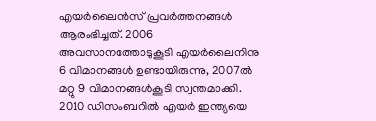എയര്‍ലൈന്‍സ് പ്രവര്‍ത്തനങ്ങള്‍ ആരംഭിച്ചത്. 2006 അവസാനത്തോടുകൂടി എയര്‍ലൈനിനു 6 വിമാനങ്ങള്‍ ഉണ്ടായിരുന്നു, 2007ല്‍ മറ്റു 9 വിമാനങ്ങള്‍കൂടി സ്വന്തമാക്കി. 2010 ഡിസംബറില്‍ എയര്‍ ഇന്ത്യയെ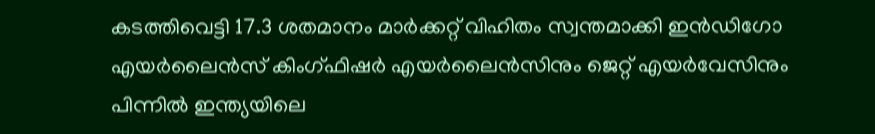കടത്തിവെട്ടി 17.3 ശതമാനം മാര്‍ക്കറ്റ് വിഹിതം സ്വന്തമാക്കി ഇന്‍ഡിഗോ എയര്‍ലൈന്‍സ് കിംഗ്ഫിഷര്‍ എയര്‍ലൈന്‍സിനും ജെറ്റ് എയര്‍വേസിനും പിന്നില്‍ ഇന്ത്യയിലെ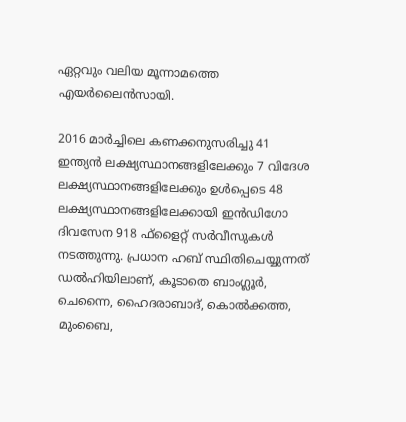ഏറ്റവും വലിയ മൂന്നാമത്തെ എയര്‍ലൈന്‍സായി.

2016 മാര്‍ച്ചിലെ കണക്കനുസരിച്ചു 41 ഇന്ത്യന്‍ ലക്ഷ്യസ്ഥാനങ്ങളിലേക്കും 7 വിദേശ ലക്ഷ്യസ്ഥാനങ്ങളിലേക്കും ഉള്‍പ്പെടെ 48 ലക്ഷ്യസ്ഥാനങ്ങളിലേക്കായി ഇന്‍ഡിഗോ ദിവസേന 918 ഫ്‌ളൈറ്റ് സര്‍വീസുകള്‍ നടത്തുന്നു. പ്രധാന ഹബ് സ്ഥിതിചെയ്യുന്നത് ഡല്‍ഹിയിലാണ്, കൂടാതെ ബാംഗ്ലൂര്‍, ചെന്നൈ, ഹൈദരാബാദ്, കൊല്‍ക്കത്ത, മുംബൈ,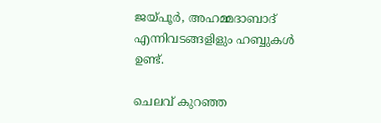ജയ്‌പൂര്‍, അഹമ്മദാബാദ് എന്നിവടങ്ങളിളും ഹബ്ബുകള്‍ ഉണ്ട്.

ചെലവ് കുറഞ്ഞ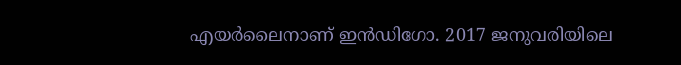എയര്‍ലൈനാണ് ഇന്‍ഡിഗോ. 2017 ജനുവരിയിലെ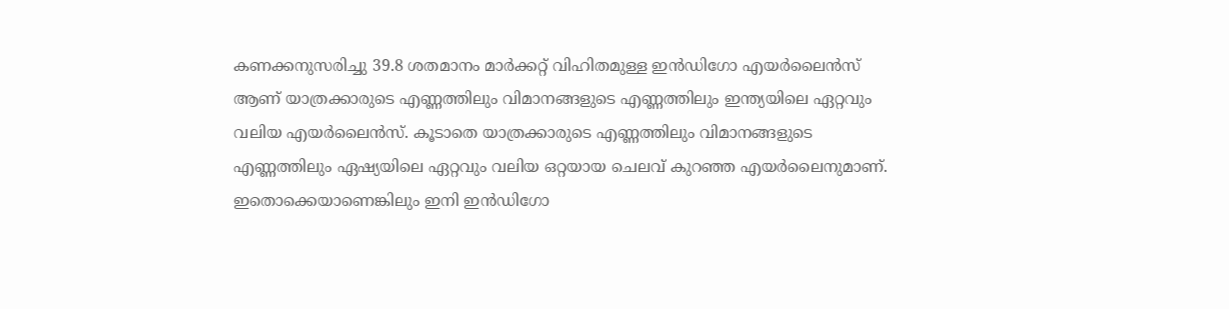കണക്കനുസരിച്ചു 39.8 ശതമാനം മാര്‍ക്കറ്റ് വിഹിതമുള്ള ഇന്‍ഡിഗോ എയര്‍ലൈന്‍സ് ആണ് യാത്രക്കാരുടെ എണ്ണത്തിലും വിമാനങ്ങളുടെ എണ്ണത്തിലും ഇന്ത്യയിലെ ഏറ്റവും വലിയ എയര്‍ലൈന്‍സ്. കൂടാതെ യാത്രക്കാരുടെ എണ്ണത്തിലും വിമാനങ്ങളുടെ എണ്ണത്തിലും ഏഷ്യയിലെ ഏറ്റവും വലിയ ഒറ്റയായ ചെലവ് കുറഞ്ഞ എയര്‍ലൈനുമാണ്. ഇതൊക്കെയാണെങ്കിലും ഇനി ഇന്‍ഡിഗോ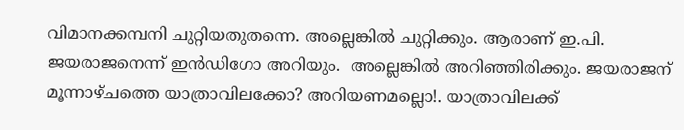വിമാനക്കമ്പനി ചുറ്റിയതുതന്നെ. അല്ലെങ്കില്‍ ചുറ്റിക്കും. ആരാണ് ഇ.പി. ജയരാജനെന്ന് ഇന്‍ഡിഗോ അറിയും.  അല്ലെങ്കില്‍ അറിഞ്ഞിരിക്കും. ജയരാജന് മൂന്നാഴ്ചത്തെ യാത്രാവിലക്കോ? അറിയണമല്ലൊ!. യാത്രാവിലക്ക്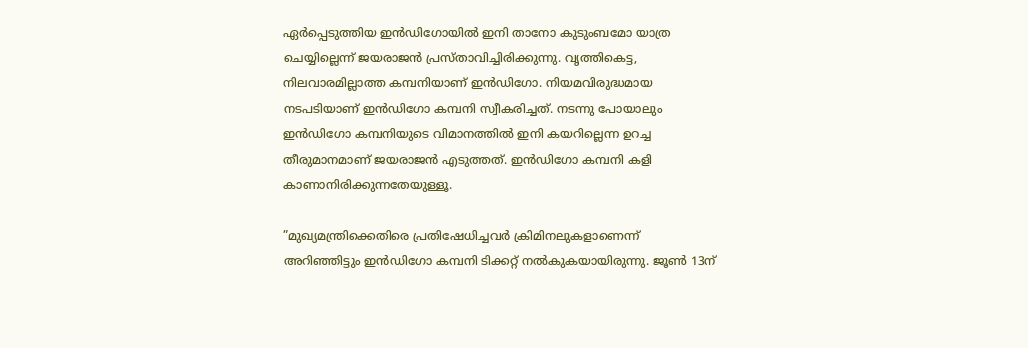ഏര്‍പ്പെടുത്തിയ ഇന്‍ഡിഗോയില്‍ ഇനി താനോ കുടുംബമോ യാത്ര ചെയ്യില്ലെന്ന് ജയരാജന്‍ പ്രസ്താവിച്ചിരിക്കുന്നു. വൃത്തികെട്ട, നിലവാരമില്ലാത്ത കമ്പനിയാണ് ഇന്‍ഡിഗോ. നിയമവിരുദ്ധമായ നടപടിയാണ് ഇന്‍ഡിഗോ കമ്പനി സ്വീകരിച്ചത്. നടന്നു പോയാലും ഇന്‍ഡിഗോ കമ്പനിയുടെ വിമാനത്തില്‍ ഇനി കയറില്ലെന്ന ഉറച്ച തീരുമാനമാണ് ജയരാജന്‍ എടുത്തത്. ഇന്‍ഡിഗോ കമ്പനി കളി കാണാനിരിക്കുന്നതേയുള്ളൂ.

”മുഖ്യമന്ത്രിക്കെതിരെ പ്രതിഷേധിച്ചവര്‍ ക്രിമിനലുകളാണെന്ന് അറിഞ്ഞിട്ടും ഇന്‍ഡിഗോ കമ്പനി ടിക്കറ്റ് നല്‍കുകയായിരുന്നു. ജൂണ്‍ 13ന്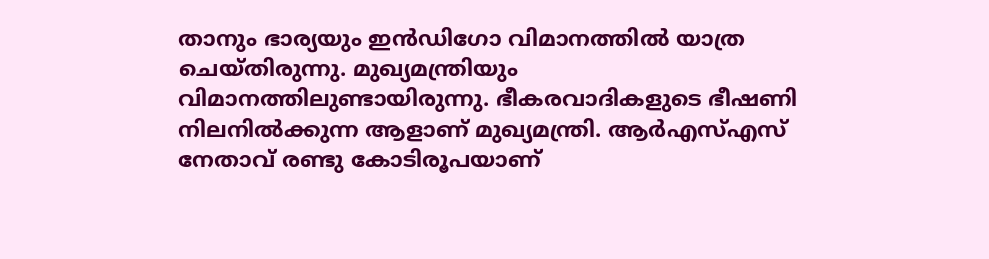താനും ഭാര്യയും ഇന്‍ഡിഗോ വിമാനത്തില്‍ യാത്ര ചെയ്തിരുന്നു. മുഖ്യമന്ത്രിയും വിമാനത്തിലുണ്ടായിരുന്നു. ഭീകരവാദികളുടെ ഭീഷണി നിലനില്‍ക്കുന്ന ആളാണ് മുഖ്യമന്ത്രി. ആര്‍എസ്എസ് നേതാവ് രണ്ടു കോടിരൂപയാണ്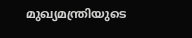മുഖ്യമന്ത്രിയുടെ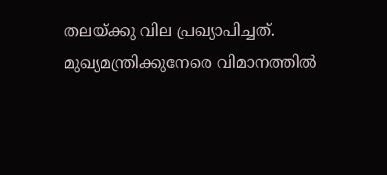തലയ്‌ക്കു വില പ്രഖ്യാപിച്ചത്. മുഖ്യമന്ത്രിക്കുനേരെ വിമാനത്തില്‍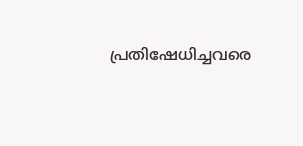പ്രതിഷേധിച്ചവരെ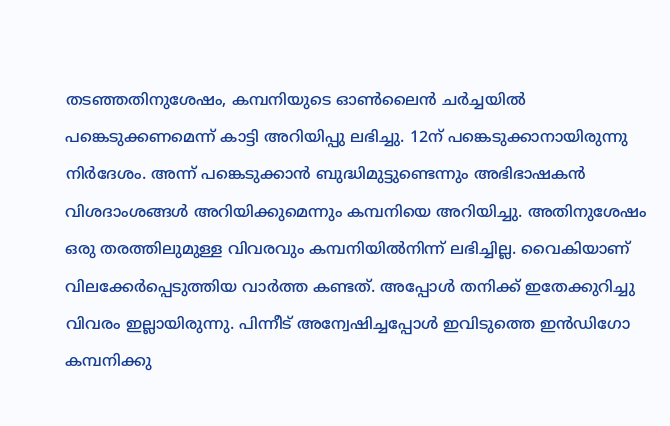തടഞ്ഞതിനുശേഷം, കമ്പനിയുടെ ഓണ്‍ലൈന്‍ ചര്‍ച്ചയില്‍ പങ്കെടുക്കണമെന്ന് കാട്ടി അറിയിപ്പു ലഭിച്ചു. 12ന് പങ്കെടുക്കാനായിരുന്നു നിര്‍ദേശം. അന്ന് പങ്കെടുക്കാന്‍ ബുദ്ധിമുട്ടുണ്ടെന്നും അഭിഭാഷകന്‍ വിശദാംശങ്ങള്‍ അറിയിക്കുമെന്നും കമ്പനിയെ അറിയിച്ചു. അതിനുശേഷം ഒരു തരത്തിലുമുള്ള വിവരവും കമ്പനിയില്‍നിന്ന് ലഭിച്ചില്ല. വൈകിയാണ് വിലക്കേര്‍പ്പെടുത്തിയ വാര്‍ത്ത കണ്ടത്. അപ്പോള്‍ തനിക്ക് ഇതേക്കുറിച്ചു വിവരം ഇല്ലായിരുന്നു. പിന്നീട് അന്വേഷിച്ചപ്പോള്‍ ഇവിടുത്തെ ഇന്‍ഡിഗോ കമ്പനിക്കു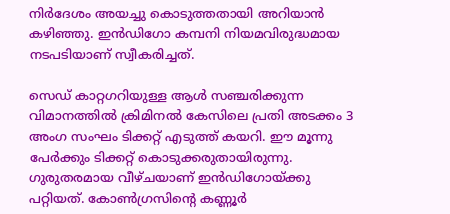നിര്‍ദേശം അയച്ചു കൊടുത്തതായി അറിയാന്‍ കഴിഞ്ഞു. ഇന്‍ഡിഗോ കമ്പനി നിയമവിരുദ്ധമായ നടപടിയാണ് സ്വീകരിച്ചത്.

സെഡ് കാറ്റഗറിയുള്ള ആള്‍ സഞ്ചരിക്കുന്ന വിമാനത്തില്‍ ക്രിമിനല്‍ കേസിലെ പ്രതി അടക്കം 3 അംഗ സംഘം ടിക്കറ്റ് എടുത്ത് കയറി. ഈ മൂന്നു പേര്‍ക്കും ടിക്കറ്റ് കൊടുക്കരുതായിരുന്നു. ഗുരുതരമായ വീഴ്ചയാണ് ഇന്‍ഡിഗോയ്‌ക്കു പറ്റിയത്. കോണ്‍ഗ്രസിന്റെ കണ്ണൂര്‍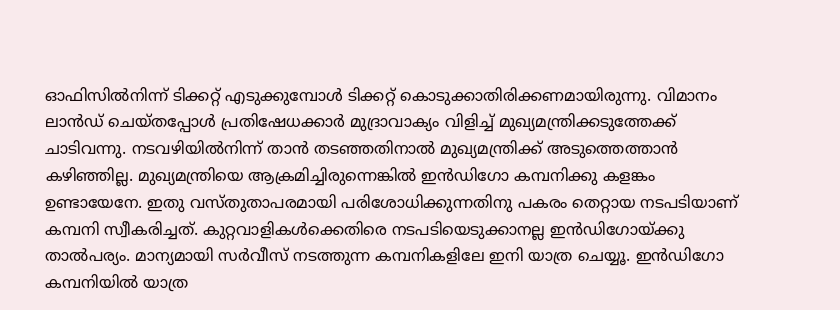ഓഫിസില്‍നിന്ന് ടിക്കറ്റ് എടുക്കുമ്പോള്‍ ടിക്കറ്റ് കൊടുക്കാതിരിക്കണമായിരുന്നു. വിമാനം ലാന്‍ഡ് ചെയ്തപ്പോള്‍ പ്രതിഷേധക്കാര്‍ മുദ്രാവാക്യം വിളിച്ച് മുഖ്യമന്ത്രിക്കടുത്തേക്ക് ചാടിവന്നു. നടവഴിയില്‍നിന്ന് താന്‍ തടഞ്ഞതിനാല്‍ മുഖ്യമന്ത്രിക്ക് അടുത്തെത്താന്‍ കഴിഞ്ഞില്ല. മുഖ്യമന്ത്രിയെ ആക്രമിച്ചിരുന്നെങ്കില്‍ ഇന്‍ഡിഗോ കമ്പനിക്കു കളങ്കം ഉണ്ടായേനേ. ഇതു വസ്തുതാപരമായി പരിശോധിക്കുന്നതിനു പകരം തെറ്റായ നടപടിയാണ് കമ്പനി സ്വീകരിച്ചത്. കുറ്റവാളികള്‍ക്കെതിരെ നടപടിയെടുക്കാനല്ല ഇന്‍ഡിഗോയ്‌ക്കു താല്‍പര്യം. മാന്യമായി സര്‍വീസ് നടത്തുന്ന കമ്പനികളിലേ ഇനി യാത്ര ചെയ്യൂ. ഇന്‍ഡിഗോ കമ്പനിയില്‍ യാത്ര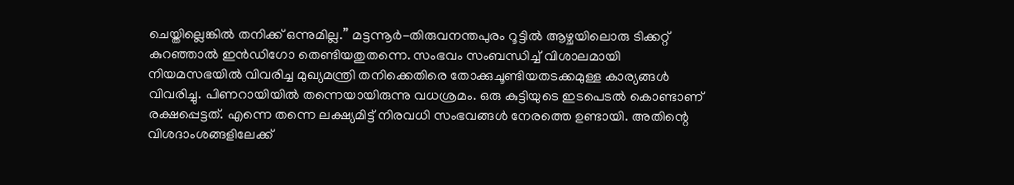ചെയ്തില്ലെങ്കില്‍ തനിക്ക് ഒന്നുമില്ല.” മട്ടന്നൂര്‍-തിരുവനന്തപുരം റൂട്ടില്‍ ആഴ്ചയിലൊരു ടിക്കറ്റ് കുറഞ്ഞാല്‍ ഇന്‍ഡിഗോ തെണ്ടിയതുതന്നെ. സംഭവം സംബന്ധിച്ച് വിശാലമായി നിയമസഭയില്‍ വിവരിച്ച മുഖ്യമന്ത്രി തനിക്കെതിരെ തോക്കുചൂണ്ടിയതടക്കമുള്ള കാര്യങ്ങള്‍ വിവരിച്ചു. പിണറായിയില്‍ തന്നെയായിരുന്നു വധശ്രമം. ഒരു കുട്ടിയുടെ ഇടപെടല്‍ കൊണ്ടാണ് രക്ഷപ്പെട്ടത്. എന്നെ തന്നെ ലക്ഷ്യമിട്ട് നിരവധി സംഭവങ്ങള്‍ നേരത്തെ ഉണ്ടായി. അതിന്റെ വിശദാംശങ്ങളിലേക്ക്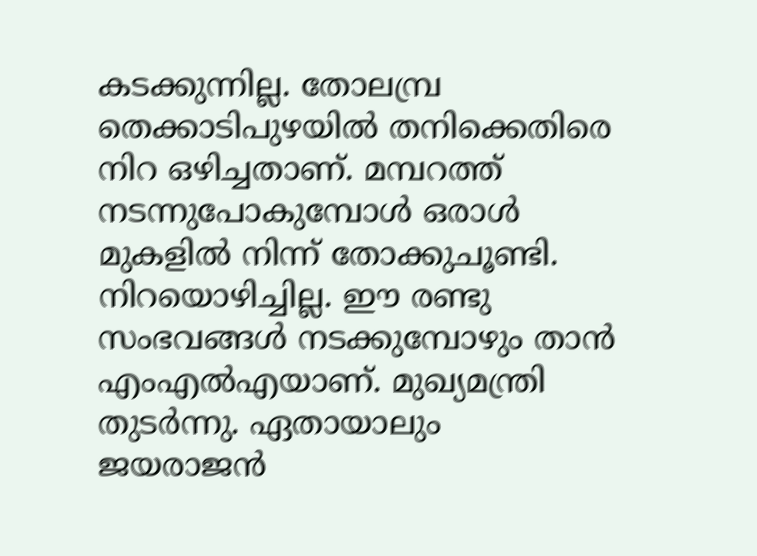കടക്കുന്നില്ല. തോലമ്പ്ര തെക്കാടിപുഴയില്‍ തനിക്കെതിരെ നിറ ഒഴിച്ചതാണ്. മമ്പറത്ത് നടന്നുപോകുമ്പോള്‍ ഒരാള്‍ മുകളില്‍ നിന്ന് തോക്കുചൂണ്ടി. നിറയൊഴിച്ചില്ല. ഈ രണ്ടു സംഭവങ്ങള്‍ നടക്കുമ്പോഴും താന്‍ എംഎല്‍എയാണ്. മുഖ്യമന്ത്രി തുടര്‍ന്നു. ഏതായാലും ജയരാജന്‍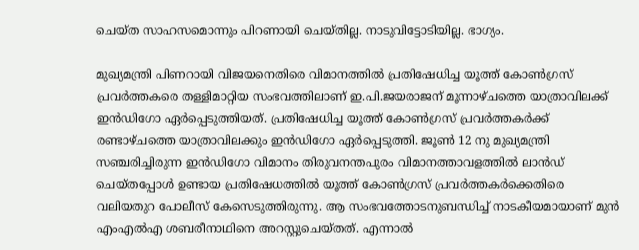ചെയ്ത സാഹസമൊന്നും പിറണായി ചെയ്തില്ല. നാടുവിട്ടോടിയില്ല. ഭാഗ്യം.

മുഖ്യമന്ത്രി പിണറായി വിജയനെതിരെ വിമാനത്തില്‍ പ്രതിഷേധിച്ച യൂത്ത് കോണ്‍ഗ്രസ് പ്രവര്‍ത്തകരെ തള്ളിമാറ്റിയ സംഭവത്തിലാണ് ഇ.പി.ജയരാജന് മൂന്നാഴ്ചത്തെ യാത്രാവിലക്ക് ഇന്‍ഡിഗോ ഏര്‍പ്പെടുത്തിയത്. പ്രതിഷേധിച്ച യൂത്ത് കോണ്‍ഗ്രസ് പ്രവര്‍ത്തകര്‍ക്ക് രണ്ടാഴ്ചത്തെ യാത്രാവിലക്കും ഇന്‍ഡിഗോ ഏര്‍പ്പെടുത്തി. ജൂണ്‍ 12 നു മുഖ്യമന്ത്രി സഞ്ചരിച്ചിരുന്ന ഇന്‍ഡിഗോ വിമാനം തിരുവനന്തപുരം വിമാനത്താവളത്തില്‍ ലാന്‍ഡ് ചെയ്തപ്പോള്‍ ഉണ്ടായ പ്രതിഷേധത്തില്‍ യൂത്ത് കോണ്‍ഗ്രസ് പ്രവര്‍ത്തകര്‍ക്കെതിരെ വലിയതുറ പോലീസ് കേസെടുത്തിരുന്നു. ആ സംഭവത്തോടനുബന്ധിച്ച് നാടകീയമായാണ് മുന്‍ എംഎല്‍എ ശബരീനാഥിനെ അറസ്റ്റുചെയ്തത്. എന്നാല്‍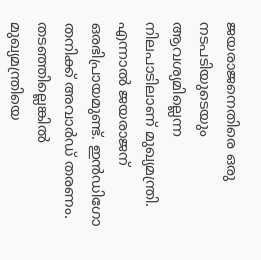ജയരാജനെതിരെ ഒരു നടപടിയുടെയും ആവശ്യമില്ലെന്ന നിലപാടിലാണ് മുഖ്യമന്ത്രി. എന്നാല്‍ ജയരാജന് ഒരഭിപ്രായമുണ്ട്. ഇന്‍ഡിഗോ തനിക്ക് അവാര്‍ഡ് തരണം. തടഞ്ഞില്ലെങ്കില്‍ മുഖ്യമന്ത്രിയെ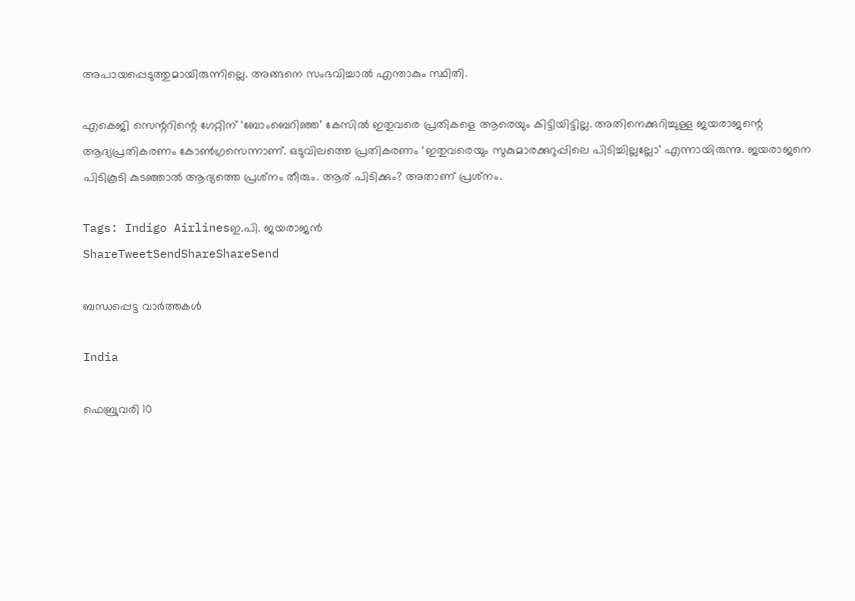അപായപ്പെടുത്തുമായിരുന്നില്ലെ. അങ്ങനെ സംഭവിച്ചാല്‍ എന്താകും സ്ഥിതി.

എകെജി സെന്ററിന്റെ ഗേറ്റിന് ‘ബോംബെറിഞ്ഞ’ കേസില്‍ ഇതുവരെ പ്രതികളെ ആരെയും കിട്ടിയിട്ടില്ല. അതിനെക്കുറിച്ചുള്ള ജയരാജന്റെ ആദ്യപ്രതികരണം കോണ്‍ഗ്രസെന്നാണ്. ഒടുവിലത്തെ പ്രതികരണം ‘ഇതുവരെയും സുകുമാരക്കുറുപ്പിലെ പിടിച്ചില്ലല്ലോ’ എന്നായിരുന്നു. ജയരാജനെ പിടികൂടി കുടഞ്ഞാല്‍ ആദ്യത്തെ പ്രശ്‌നം തീരും. ആര് പിടിക്കും? അതാണ് പ്രശ്‌നം.

Tags: Indigo Airlinesഇ.പി. ജയരാജന്‍
ShareTweetSendShareShareSend

ബന്ധപ്പെട്ട വാര്‍ത്തകള്‍

India

ഫെബ്രുവരി 10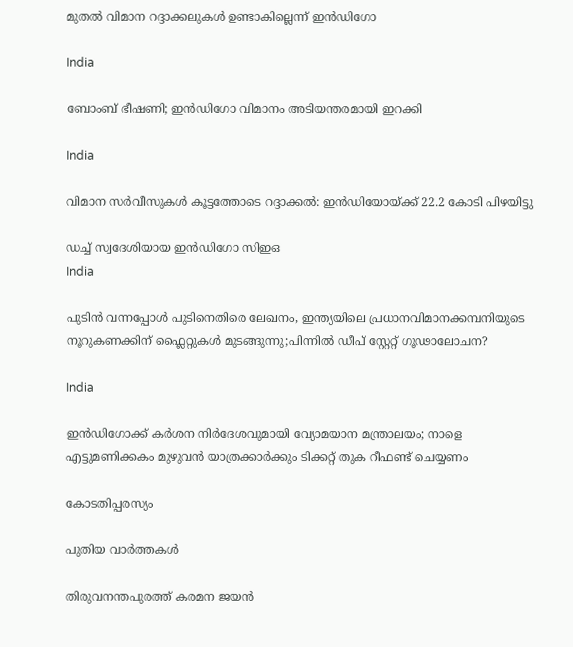മുതല്‍ വിമാന റദ്ദാക്കലുകള്‍ ഉണ്ടാകില്ലെന്ന് ഇന്‍ഡിഗോ

India

ബോംബ് ഭീഷണി; ഇൻഡിഗോ വിമാനം അടിയന്തരമായി ഇറക്കി

India

വിമാന സര്‍വീസുകള്‍ കൂട്ടത്തോടെ റദ്ദാക്കല്‍: ഇന്‍ഡിയോയ്‌ക്ക് 22.2 കോടി പിഴയിട്ടു

ഡച്ച് സ്വദേശിയായ ഇന്‍ഡിഗോ സിഇഒ
India

പുടിന്‍ വന്നപ്പോള്‍ പുടിനെതിരെ ലേഖനം, ഇന്ത്യയിലെ പ്രധാനവിമാനക്കമ്പനിയുടെ നൂറുകണക്കിന് ഫ്ലൈറ്റുകള്‍ മുടങ്ങുന്നു;പിന്നില്‍ ഡീപ് സ്റ്റേറ്റ് ഗൂഢാലോചന?

India

ഇന്‍ഡിഗോക്ക് കര്‍ശന നിര്‍ദേശവുമായി വ്യോമയാന മന്ത്രാലയം; നാളെ എട്ടുമണിക്കകം മുഴുവന്‍ യാത്രക്കാര്‍ക്കും ടിക്കറ്റ് തുക റീഫണ്ട് ചെയ്യണം

കോടതിപ്പരസ്യം

പുതിയ വാര്‍ത്തകള്‍

തിരുവനന്തപുരത്ത് കരമന ജയൻ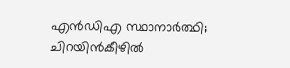എൻഡിഎ സ്ഥാനാർത്ഥി; ചിറയിൻകീഴിൽ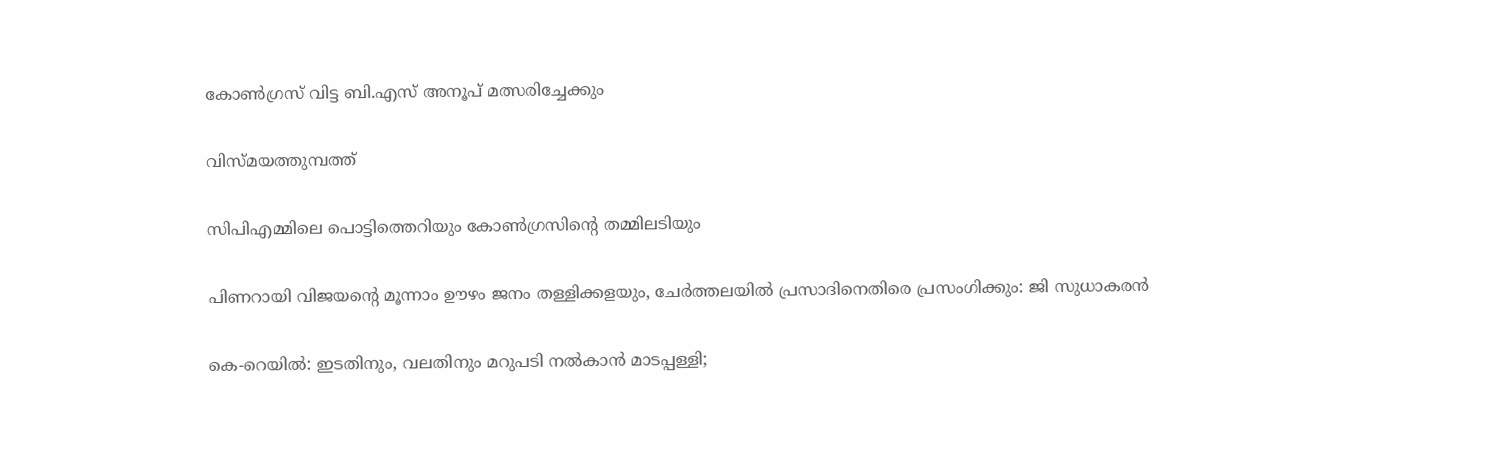കോൺഗ്രസ് വിട്ട ബി.എസ് അനൂപ് മത്സരിച്ചേക്കും

വിസ്മയത്തുമ്പത്ത്

സിപിഎമ്മിലെ പൊട്ടിത്തെറിയും കോണ്‍ഗ്രസിന്റെ തമ്മിലടിയും

പിണറായി വിജയന്റെ മൂന്നാം ഊഴം ജനം തള്ളിക്കളയും, ചേർത്തലയിൽ പ്രസാദിനെതിരെ പ്രസംഗിക്കും: ജി സുധാകരൻ

കെ-റെയില്‍: ഇടതിനും, വലതിനും മറുപടി നല്‍കാന്‍ മാടപ്പള്ളി;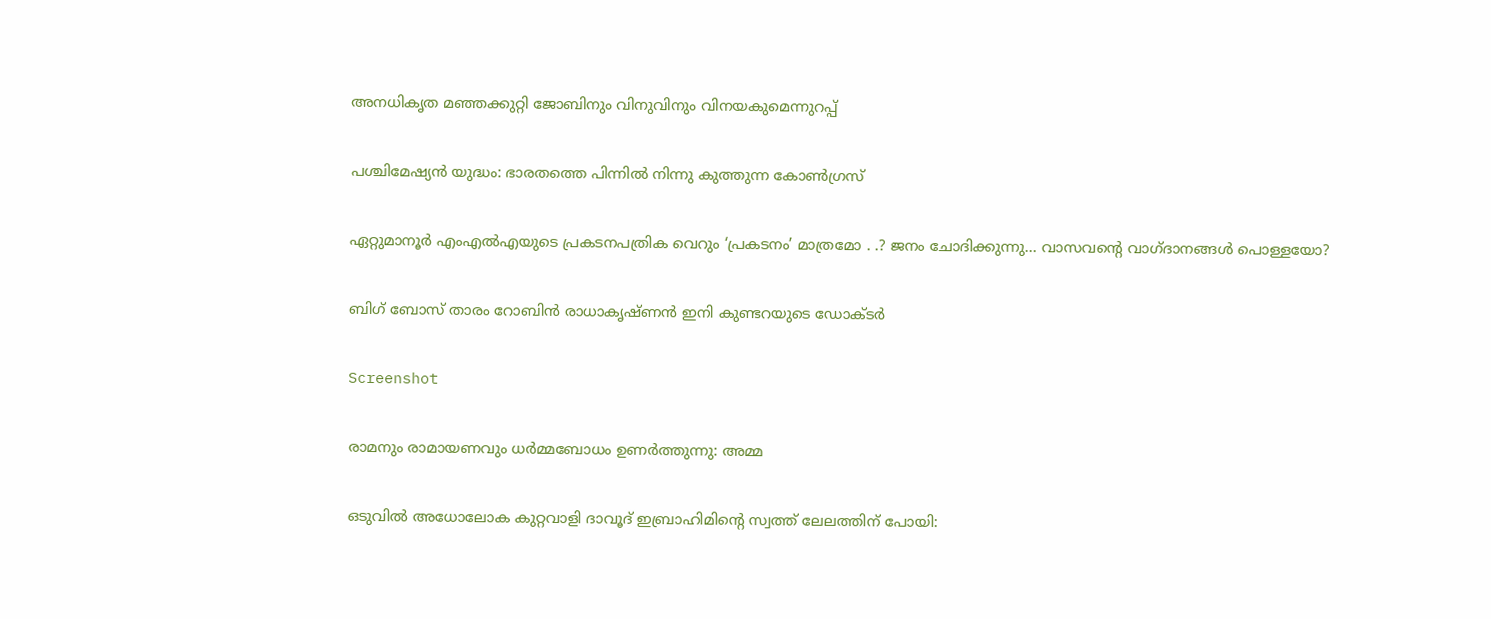അനധികൃത മഞ്ഞക്കുറ്റി ജോബിനും വിനുവിനും വിനയകുമെന്നുറപ്പ്

പശ്ചിമേഷ്യന്‍ യുദ്ധം: ഭാരതത്തെ പിന്നില്‍ നിന്നു കുത്തുന്ന കോണ്‍ഗ്രസ്

ഏറ്റുമാനൂര്‍ എംഎല്‍എയുടെ പ്രകടനപത്രിക വെറും ‘പ്രകടനം’ മാത്രമോ . .? ജനം ചോദിക്കുന്നു… വാസവന്റെ വാഗ്ദാനങ്ങള്‍ പൊള്ളയോ?

ബിഗ് ബോസ് താരം റോബിന്‍ രാധാകൃഷ്ണൻ ഇനി കുണ്ടറയുടെ ഡോക്ടര്‍

Screenshot

രാമനും രാമായണവും ധർമ്മബോധം ഉണർത്തുന്നു: അമ്മ

ഒടുവിൽ അധോലോക കുറ്റവാളി ദാവൂദ് ഇബ്രാഹിമിന്റെ സ്വത്ത് ലേലത്തിന് പോയി: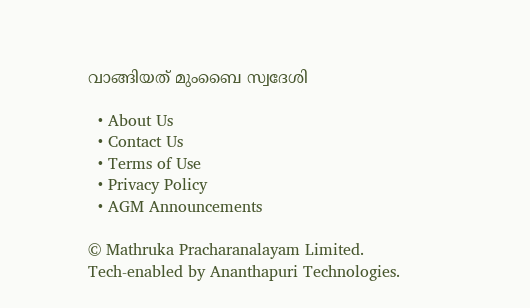വാങ്ങിയത് മുംബൈ സ്വദേശി

  • About Us
  • Contact Us
  • Terms of Use
  • Privacy Policy
  • AGM Announcements

© Mathruka Pracharanalayam Limited.
Tech-enabled by Ananthapuri Technologies.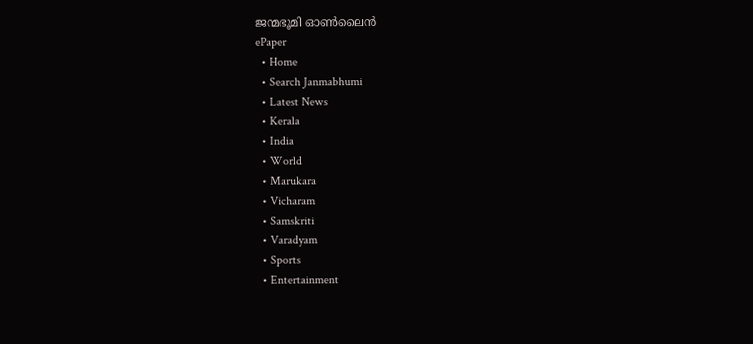ജന്മഭൂമി ഓണ്‍ലൈന്‍
ePaper
  • Home
  • Search Janmabhumi
  • Latest News
  • Kerala
  • India
  • World
  • Marukara
  • Vicharam
  • Samskriti
  • Varadyam
  • Sports
  • Entertainment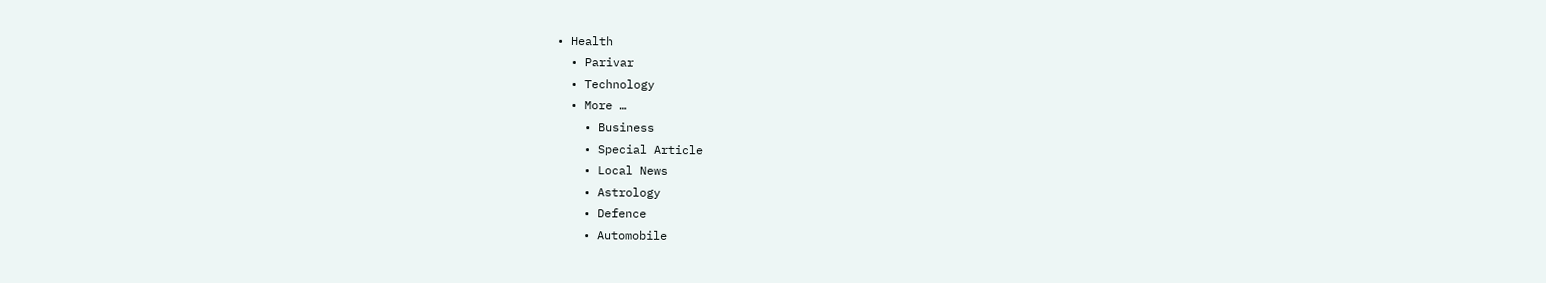• Health
  • Parivar
  • Technology
  • More …
    • Business
    • Special Article
    • Local News
    • Astrology
    • Defence
    • Automobile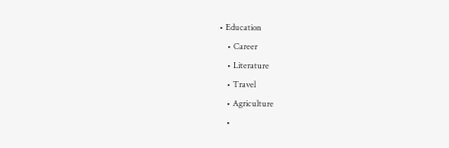• Education
    • Career
    • Literature
    • Travel
    • Agriculture
    •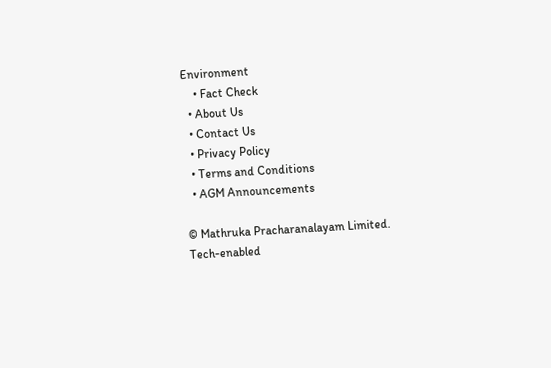Environment
    • Fact Check
  • About Us
  • Contact Us
  • Privacy Policy
  • Terms and Conditions
  • AGM Announcements

© Mathruka Pracharanalayam Limited.
Tech-enabled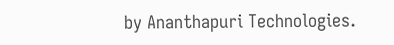by Ananthapuri Technologies.